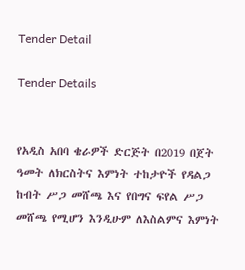Tender Detail

Tender Details


የአዲስ አበባ ቄራዎች ድርጅት በ2019 በጀት ዓመት ለክርስትና እምነት ተከታዮች የዳልጋ ከብት ሥጋ መሸጫ እና የበግና ፍየል ሥጋ መሸጫ የሚሆን እንዲሁም ለእስልምና እምነት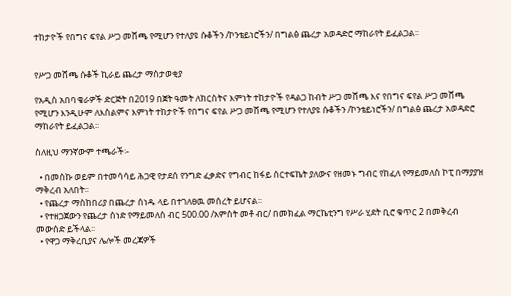ተከታዮች የበግና ፍየል ሥጋ መሸጫ የሚሆን የተለያዩ ሱቆችን /ኮንቴይነሮችን/ በግልፅ ጨረታ አወዳድሮ ማከራየት ይፈልጋል፡፡


የሥጋ መሸጫ ሱቆች ኪራይ ጨረታ ማስታወቂያ

የአዲስ አበባ ቄራዎች ድርጅት በ2019 በጀት ዓመት ለክርስትና እምነት ተከታዮች የዳልጋ ከብት ሥጋ መሸጫ እና የበግና ፍየል ሥጋ መሸጫ የሚሆን እንዲሁም ለእስልምና እምነት ተከታዮች የበግና ፍየል ሥጋ መሸጫ የሚሆን የተለያዩ ሱቆችን /ኮንቴይነሮችን/ በግልፅ ጨረታ አወዳድሮ ማከራየት ይፈልጋል፡፡

ስለዚህ ማንኛውም ተጫራች፡-

  • በመስኩ ወይም በተመሳሳይ ሕጋዊ የታደሰ የንግድ ፈቃድና የግብር ከፋይ ሰርተፍኬት ያለውና የዘመኑ ግብር የከፈለ የማይመለስ ኮፒ በማያያዝ ማቅረብ አለበት፡፡
  • የጨረታ ማስከበሪያ በጨረታ ሰነዱ ላይ በተገለፀዉ መሰረት ይሆናል፡፡
  • የተዘጋጀውን የጨረታ ሰነድ የማይመለስ ብር 500.00 /አምስት መቶ ብር/ በመክፈል ማርኬቲንግ የሥራ ሂደት ቢሮ ቁጥር 2 በመቅረብ መውሰድ ይችላል፡፡
  • የዋጋ ማቅረቢያና ሌሎች መረጃዎች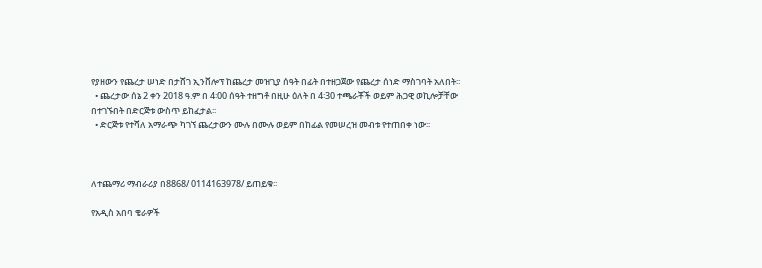የያዘውን የጨረታ ሠነድ በታሸገ ኢንቨሎፕ ከጨረታ መዝጊያ ሰዓት በፊት በተዘጋጀው የጨረታ ሰነድ ማስገባት አለበት፡፡
  • ጨረታው ሰኔ 2 ቀን 2018 ዓ.ም በ 4፡00 ሰዓት ተዘግቶ በዚሁ ዕለት በ 4፡30 ተጫራቾች ወይም ሕጋዊ ወኪሎቻቸው በተገኙበት በድርጅቱ ውስጥ ይከፈታል፡፡
  • ድርጅቱ የተሻለ አማራጭ ካገኘ ጨረታውን ሙሉ በሙሉ ወይም በከፊል የመሠረዝ መብቱ የተጠበቀ ነው፡፡



ለተጨማሪ ማብራሪያ በ8868/ 0114163978/ ይጠይቁ፡፡

የአዲስ አበባ ቄራዎች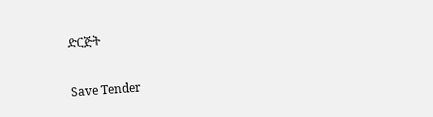ድርጅት

Save Tender